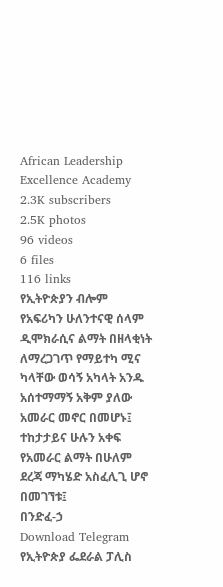African Leadership Excellence Academy
2.3K subscribers
2.5K photos
96 videos
6 files
116 links
የኢትዮጵያን ብሎም የአፍሪካን ሁለንተናዊ ሰላም ዲሞክራሲና ልማት በዘላቂነት ለማረጋገጥ የማይተካ ሚና ካላቸው ወሳኝ አካላት አንዱ አሰተማማኝ አቅም ያለው አመራር መኖር በመሆኑ፤ ተከታታይና ሁሉን አቀፍ የአመራር ልማት በሁለም ደረጃ ማካሄድ አስፈሊጊ ሆኖ በመገኘቱ፤
በንድፈ-ኃ
Download Telegram
የኢትዮጵያ ፌደራል ፓሊስ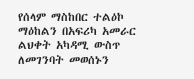የሰላም ማስከበር ተልዕኮ ማዕከልን በአፍሪካ አመራር ልህቀት አካዳሚ ውስጥ ለመገንባት መወሰኑን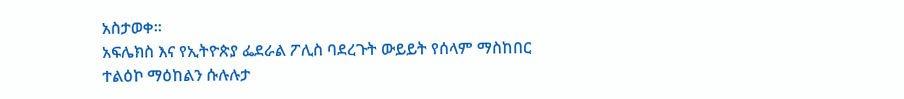አስታወቀ።
አፍሌክስ እና የኢትዮጵያ ፌደራል ፖሊስ ባደረጉት ውይይት የሰላም ማስከበር ተልዕኮ ማዕከልን ሱሉሉታ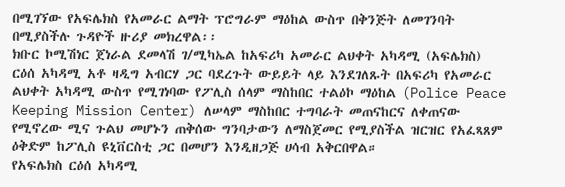በሚገኘው የአፍሌክስ የአመራር ልማት ፕሮግራም ማዕከል ውስጥ በቅንጅት ለመገንባት በሚያስችሉ ጉዳዮች ዙሪያ መክረዋል፡፡
ክቡር ኮሚሽነር ጀነራል ደመላሽ ገ/ሚካኤል ከአፍሪካ አመራር ልህቀት አካዳሚ (አፍሌክስ) ርዕሰ አካዳሚ አቶ ዛዲግ አብርሃ ጋር ባደረጉት ውይይት ላይ እንደገለጹት በአፍሪካ የአመራር ልህቀት አካዳሚ ውስጥ የሚገነባው የፖሊስ ሰላም ማስከበር ተልዕኮ ማዕከል (Police Peace Keeping Mission Center) ለሠላም ማስከበር ተግባራት መጠናከርና ለቀጠናው የሚኖረው ሚና ጉልህ መሆኑን ጠቅሰው ግንባታውን ለማስጀመር የሚያስችል ዝርዝር የአፈጻጸም ዕቅድም ከፖሊስ ዩኒቨርስቲ ጋር በመሆን እንዲዘጋጅ ሀሳብ አቅርበዋል።
የአፍሌክስ ርዕሰ አካዳሚ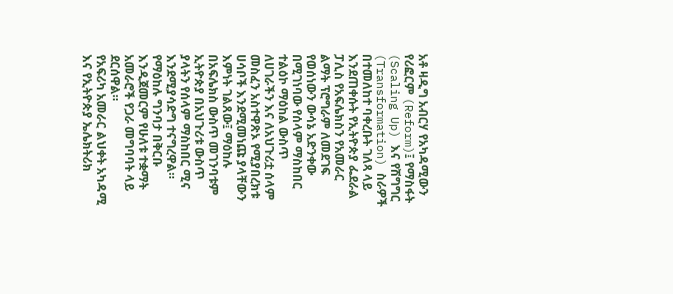አቶ ዛዲግ አብርሃ የአካዳሚውን የሪፎርም (Reform)፤ የማስፋት (Scaling Up) እና የሽግግር (Transformation) ስራዎች በተመለከተ ባቀረቡት ገለጻ ላይ እንደጠቀሱት የኢትዮጵያ ፌደራል ፓሊስ የአፍሌክስን የአመራር ልማት ፕሮግራም ለመደገፍ የወሰነውን ውሳኔ አድንቀው በሚገነባው የሰላም ማስከበር ተልዕኮ ማዕከል ውስጥ ለሀገራችን እና ለአህጉሪቷ ሰላም መስፈን አስተዋጽኦ የሚያበረክቱ ሀሳቦች እንደሚመነጩ ያላቸውን እምነት ገልጸው፤ ማዕከሉ በአፍሌክስ ውስጥ መገንባቱም ኢትዮጵያ በአህጉሪቱ ውስጥ ያላትን የሰላም ማስከበር ሚና እንደሚያሳድግ ተናግረዋል።
የማዕከሉ ግንባታ በቅርቡ እንዲጀመርም የሁለቱ ተቋማት አመራሮች የጋራ መግባባት ላይ ደርሰዋል።
የአፍሪካ አመራር ልህቀት አካዳሚ እና የኢትዮጵያ ኤሌክትሪክ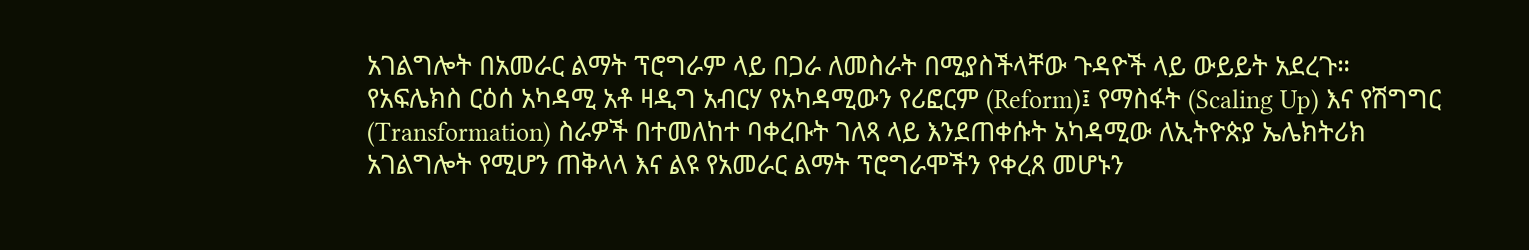አገልግሎት በአመራር ልማት ፕሮግራም ላይ በጋራ ለመስራት በሚያስችላቸው ጉዳዮች ላይ ውይይት አደረጉ።
የአፍሌክስ ርዕሰ አካዳሚ አቶ ዛዲግ አብርሃ የአካዳሚውን የሪፎርም (Reform)፤ የማስፋት (Scaling Up) እና የሽግግር (Transformation) ስራዎች በተመለከተ ባቀረቡት ገለጻ ላይ እንደጠቀሱት አካዳሚው ለኢትዮጵያ ኤሌክትሪክ አገልግሎት የሚሆን ጠቅላላ እና ልዩ የአመራር ልማት ፕሮግራሞችን የቀረጸ መሆኑን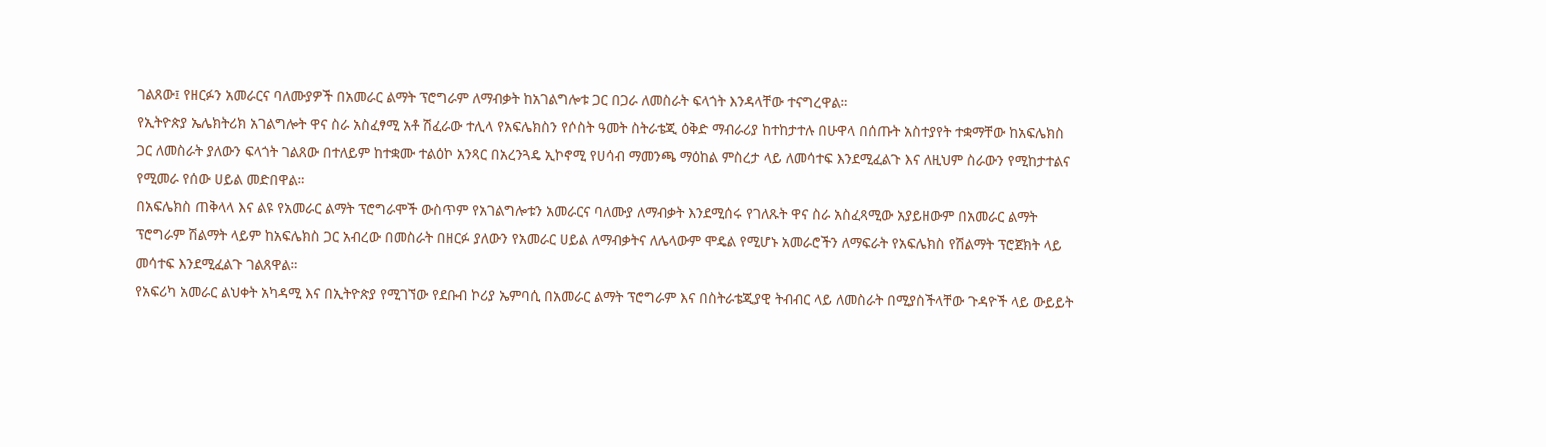ገልጸው፤ የዘርፉን አመራርና ባለሙያዎች በአመራር ልማት ፕሮግራም ለማብቃት ከአገልግሎቱ ጋር በጋራ ለመስራት ፍላጎት እንዳላቸው ተናግረዋል።
የኢትዮጵያ ኤሌክትሪክ አገልግሎት ዋና ስራ አስፈፃሚ አቶ ሽፈራው ተሊላ የአፍሌክስን የሶስት ዓመት ስትራቴጂ ዕቅድ ማብራሪያ ከተከታተሉ በሁዋላ በሰጡት አስተያየት ተቋማቸው ከአፍሌክስ ጋር ለመስራት ያለውን ፍላጎት ገልጸው በተለይም ከተቋሙ ተልዕኮ አንጻር በአረንጓዴ ኢኮኖሚ የሀሳብ ማመንጫ ማዕከል ምስረታ ላይ ለመሳተፍ እንደሚፈልጉ እና ለዚህም ስራውን የሚከታተልና የሚመራ የሰው ሀይል መድበዋል።
በአፍሌክስ ጠቅላላ እና ልዩ የአመራር ልማት ፕሮግራሞች ውስጥም የአገልግሎቱን አመራርና ባለሙያ ለማብቃት እንደሚሰሩ የገለጹት ዋና ስራ አስፈጻሚው አያይዘውም በአመራር ልማት ፕሮግራም ሽልማት ላይም ከአፍሌክስ ጋር አብረው በመስራት በዘርፉ ያለውን የአመራር ሀይል ለማብቃትና ለሌላውም ሞዴል የሚሆኑ አመራሮችን ለማፍራት የአፍሌክስ የሽልማት ፕሮጀክት ላይ መሳተፍ እንደሚፈልጉ ገልጸዋል።
የአፍሪካ አመራር ልህቀት አካዳሚ እና በኢትዮጵያ የሚገኘው የደቡብ ኮሪያ ኤምባሲ በአመራር ልማት ፕሮግራም እና በስትራቴጂያዊ ትብብር ላይ ለመስራት በሚያስችላቸው ጉዳዮች ላይ ውይይት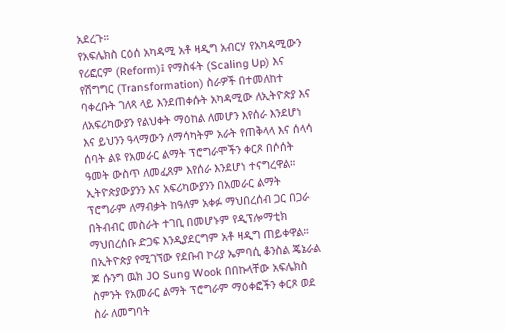አደረጉ።
የአፍሌክስ ርዕሰ አካዳሚ አቶ ዛዲግ አብርሃ የአካዳሚውን የሪፎርም (Reform)፤ የማስፋት (Scaling Up) እና የሽግግር (Transformation) ስራዎች በተመለከተ ባቀረቡት ገለጻ ላይ እንደጠቀሱት አካዳሚው ለኢትዮጵያ እና ለአፍሪካውያን የልህቀት ማዕከል ለመሆን እየሰራ እንደሆነ እና ይህንን ዓላማውን ለማሳካትም አራት የጠቅላላ እና ሰላሳ ሰባት ልዩ የአመራር ልማት ፕሮግራሞችን ቀርጾ በሶሰት ዓመት ውስጥ ለመፈጸም እየሰራ እንደሆነ ተናግረዋል።
ኢትዮጵያውያንን እና አፍሪካውያንን በአመራር ልማት ፕሮግራም ለማብቃት ከዓለም አቀፉ ማህበረሰብ ጋር በጋራ በትብብር መስራት ተገቢ በመሆኑም የዲፕሎማቲክ ማህበረሰቡ ድጋፍ እንዲያደርግም አቶ ዛዲግ ጠይቀዋል።
በኢትዮጵያ የሚገኘው የደቡብ ኮሪያ ኤምባሲ ቆንስል ጄኔራል ጆ ሱንግ ዉክ JO Sung Wook በበኩላቸው አፍሌክስ ስምንት የአመራር ልማት ፕሮግራም ማዕቀፎችን ቀርጾ ወደ ስራ ለመግባት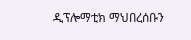ዲፕሎማቲክ ማህበረሰቡን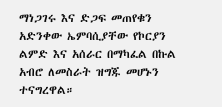ማነጋገሩ እና ድጋፍ መጠየቁን አድንቀው ኤምባሲያቸው የኮርያን ልምድ እና አሰራር በማካፈል በኩል አብሮ ለመስራት ዝግጁ መሆኑን ተናግረዋል።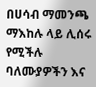በሀሳብ ማመንጫ ማእከሉ ላይ ሊሰሩ የሚችሉ ባለሙያዎችን እና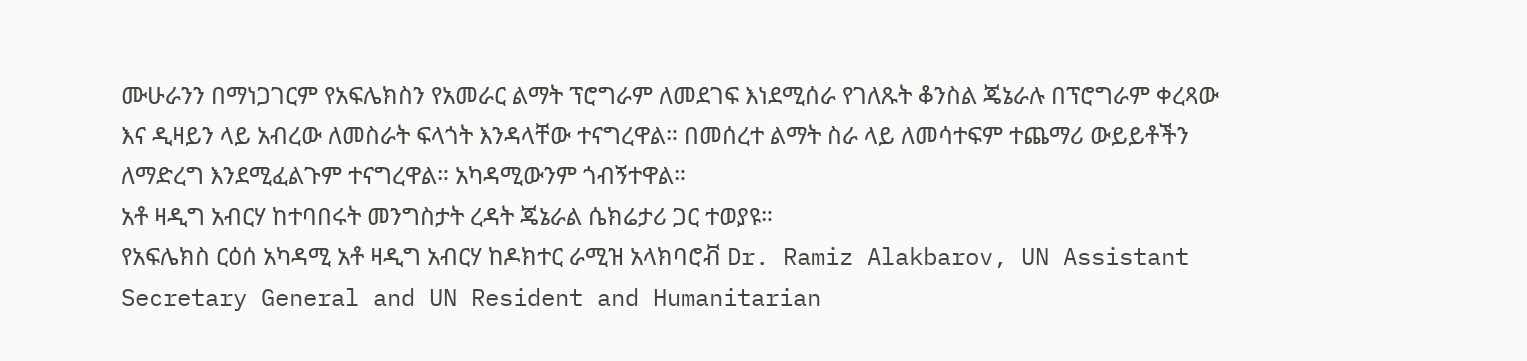ሙሁራንን በማነጋገርም የአፍሌክስን የአመራር ልማት ፕሮግራም ለመደገፍ እነደሚሰራ የገለጹት ቆንስል ጄኔራሉ በፕሮግራም ቀረጻው እና ዲዛይን ላይ አብረው ለመስራት ፍላጎት እንዳላቸው ተናግረዋል። በመሰረተ ልማት ስራ ላይ ለመሳተፍም ተጨማሪ ውይይቶችን ለማድረግ እንደሚፈልጉም ተናግረዋል። አካዳሚውንም ጎብኝተዋል።
አቶ ዛዲግ አብርሃ ከተባበሩት መንግስታት ረዳት ጄኔራል ሴክሬታሪ ጋር ተወያዩ።
የአፍሌክስ ርዕሰ አካዳሚ አቶ ዛዲግ አብርሃ ከዶክተር ራሚዝ አላክባሮቭ Dr. Ramiz Alakbarov, UN Assistant Secretary General and UN Resident and Humanitarian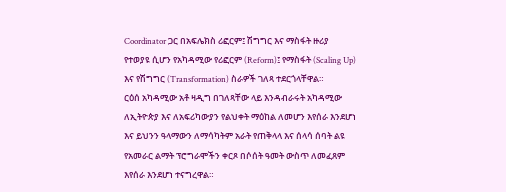Coordinator ጋር በአፍሌክስ ሪፎርም፤ ሽግግር እና ማስፋት ዙሪያ የተወያዩ ሲሆን የአካዳሚው የሪፎርም (Reform)፤ የማስፋት (Scaling Up) እና የሽግግር (Transformation) ስራዎች ገለጻ ተደርጎላቸዋል።
ርዕሰ አካዳሚው አቶ ዛዲግ በገለጻቸው ላይ እንዳብራሩት አካዳሚው ለኢትዮጵያ እና ለአፍሪካውያን የልህቀት ማዕከል ለመሆን እየሰራ እንደሆነ እና ይህንን ዓላማውን ለማሳካትም አራት የጠቅላላ እና ሰላሳ ሰባት ልዩ የአመራር ልማት ፕሮግራሞችን ቀርጾ በሶሰት ዓመት ውስጥ ለመፈጸም እየሰራ እንደሆነ ተናግረዋል።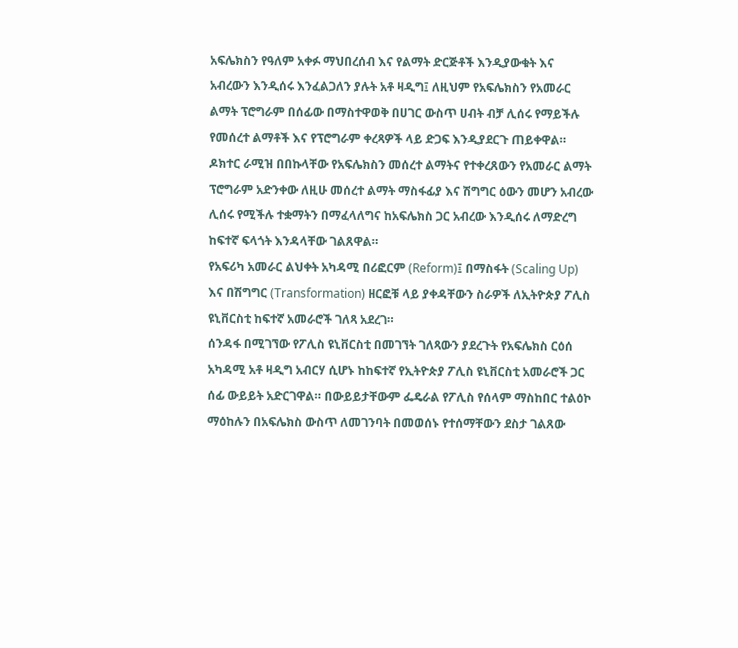አፍሌክስን የዓለም አቀፉ ማህበረሰብ እና የልማት ድርጅቶች እንዲያውቁት እና አብረውን እንዲሰሩ እንፈልጋለን ያሉት አቶ ዛዲግ፤ ለዚህም የአፍሌክስን የአመራር ልማት ፕሮግራም በሰፊው በማስተዋወቅ በሀገር ውስጥ ሀብት ብቻ ሊሰሩ የማይችሉ የመሰረተ ልማቶች እና የፕሮግራም ቀረጻዎች ላይ ድጋፍ እንዲያደርጉ ጠይቀዋል።
ዶክተር ራሚዝ በበኩላቸው የአፍሌክስን መሰረተ ልማትና የተቀረጸውን የአመራር ልማት ፕሮግራም አድንቀው ለዚሁ መሰረተ ልማት ማስፋፊያ እና ሽግግር ዕውን መሆን አብረው ሊሰሩ የሚችሉ ተቋማትን በማፈላለግና ከአፍሌክስ ጋር አብረው እንዲሰሩ ለማድረግ ከፍተኛ ፍላጎት እንዳላቸው ገልጸዋል።
የአፍሪካ አመራር ልህቀት አካዳሚ በሪፎርም (Reform)፤ በማስፋት (Scaling Up) እና በሽግግር (Transformation) ዘርፎቹ ላይ ያቀዳቸውን ስራዎች ለኢትዮጵያ ፖሊስ ዩኒቨርስቲ ከፍተኛ አመራሮች ገለጻ አደረገ።
ሰንዳፋ በሚገኘው የፖሊስ ዩኒቨርስቲ በመገኘት ገለጻውን ያደረጉት የአፍሌክስ ርዕሰ አካዳሚ አቶ ዛዲግ አብርሃ ሲሆኑ ከከፍተኛ የኢትዮጵያ ፖሊስ ዩኒቨርስቲ አመራሮች ጋር ሰፊ ውይይት አድርገዋል። በውይይታቸውም ፌዴራል የፖሊስ የሰላም ማስከበር ተልዕኮ ማዕከሉን በአፍሌክስ ውስጥ ለመገንባት በመወሰኑ የተሰማቸውን ደስታ ገልጸው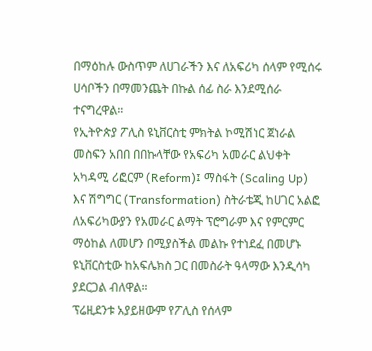በማዕከሉ ውስጥም ለሀገራችን እና ለአፍሪካ ሰላም የሚሰሩ ሀሳቦችን በማመንጨት በኩል ሰፊ ስራ እንደሚሰራ ተናግረዋል።
የኢትዮጵያ ፖሊስ ዩኒቨርስቲ ምክትል ኮሚሽነር ጀነራል መስፍን አበበ በበኩላቸው የአፍሪካ አመራር ልህቀት አካዳሚ ሪፎርም (Reform)፤ ማስፋት (Scaling Up) እና ሽግግር (Transformation) ስትራቴጂ ከሀገር አልፎ ለአፍሪካውያን የአመራር ልማት ፕሮግራም እና የምርምር ማዕከል ለመሆን በሚያስችል መልኩ የተነደፈ በመሆኑ ዩኒቨርስቲው ከአፍሌክስ ጋር በመስራት ዓላማው እንዲሳካ ያደርጋል ብለዋል።
ፕሬዚደንቱ አያይዘውም የፖሊስ የሰላም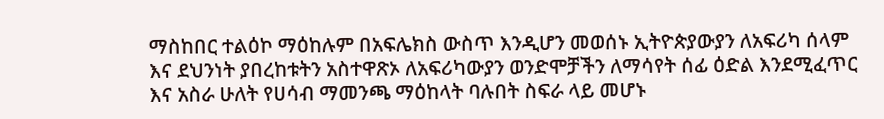ማስከበር ተልዕኮ ማዕከሉም በአፍሌክስ ውስጥ እንዲሆን መወሰኑ ኢትዮጵያውያን ለአፍሪካ ሰላም እና ደህንነት ያበረከቱትን አስተዋጽኦ ለአፍሪካውያን ወንድሞቻችን ለማሳየት ሰፊ ዕድል እንደሚፈጥር እና አስራ ሁለት የሀሳብ ማመንጫ ማዕከላት ባሉበት ስፍራ ላይ መሆኑ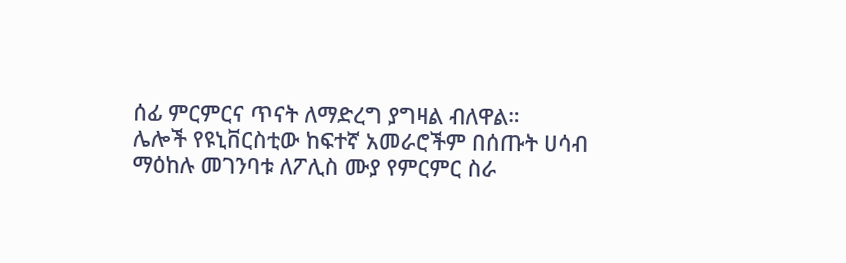ሰፊ ምርምርና ጥናት ለማድረግ ያግዛል ብለዋል።
ሌሎች የዩኒቨርስቲው ከፍተኛ አመራሮችም በሰጡት ሀሳብ ማዕከሉ መገንባቱ ለፖሊስ ሙያ የምርምር ስራ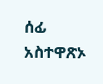ሰፊ አስተዋጽኦ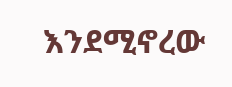እንደሚኖረው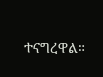ተናግረዋል።